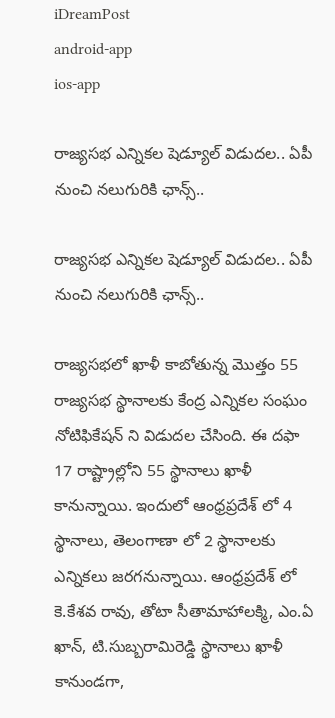iDreamPost
android-app
ios-app

రాజ్యసభ ఎన్నికల షెడ్యూల్ విడుదల.. ఏపీ నుంచి నలుగురికి ఛాన్స్..

రాజ్యసభ ఎన్నికల షెడ్యూల్ విడుదల.. ఏపీ నుంచి నలుగురికి ఛాన్స్..

రాజ్యసభలో ఖాళీ కాబోతున్న మొత్తం 55 రాజ్యసభ స్థానాలకు కేంద్ర ఎన్నికల సంఘం నోటిఫికేషన్ ని విడుదల చేసింది. ఈ దఫా 17 రాష్ట్రాల్లోని 55 స్థానాలు ఖాళీ కానున్నాయి. ఇందులో ఆంధ్రప్రదేశ్ లో 4 స్థానాలు, తెలంగాణా లో 2 స్థానాలకు ఎన్నికలు జరగనున్నాయి. ఆంధ్రప్రదేశ్ లో కె.కేశవ రావు, తోటా సీతామాహాలక్మి, ఎం.ఏ ఖాన్, టి.సుబ్బరామిరెడ్డి స్థానాలు ఖాళీ కానుండగా,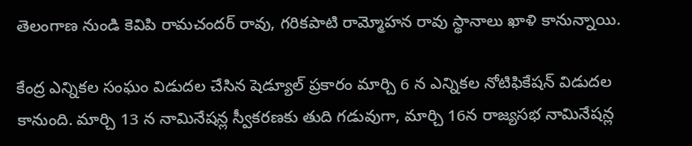తెలంగాణ నుండి కెవిపి రామచందర్ రావు, గరికపాటి రామ్మోహన రావు స్థానాలు ఖాళి కానున్నాయి.

కేంద్ర ఎన్నికల సంఘం విడుదల చేసిన షెడ్యూల్ ప్రకారం మార్చి 6 న ఎన్నికల నోటిఫికేషన్ విడుదల కానుంది. మార్చి 13 న నామినేషన్ల స్వీకరణకు తుది గడువుగా, మార్చి 16న రాజ్యసభ నామినేషన్ల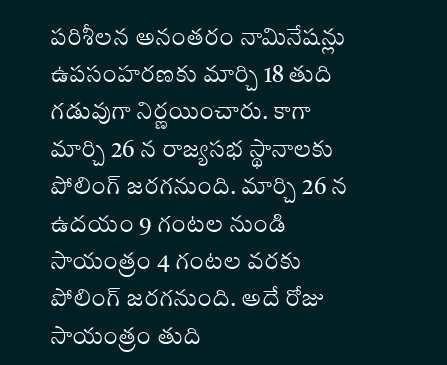పరిశీలన అనంతరం నామినేషన్లు ఉపసంహరణకు మార్చి 18 తుది గడువుగా నిర్ణయించారు. కాగా మార్చి 26 న రాజ్యసభ స్థానాలకు పోలింగ్ జరగనుంది. మార్చి 26 న ఉదయం 9 గంటల నుండి సాయంత్రం 4 గంటల వరకు పోలింగ్ జరగనుంది. అదే రోజు సాయంత్రం తుది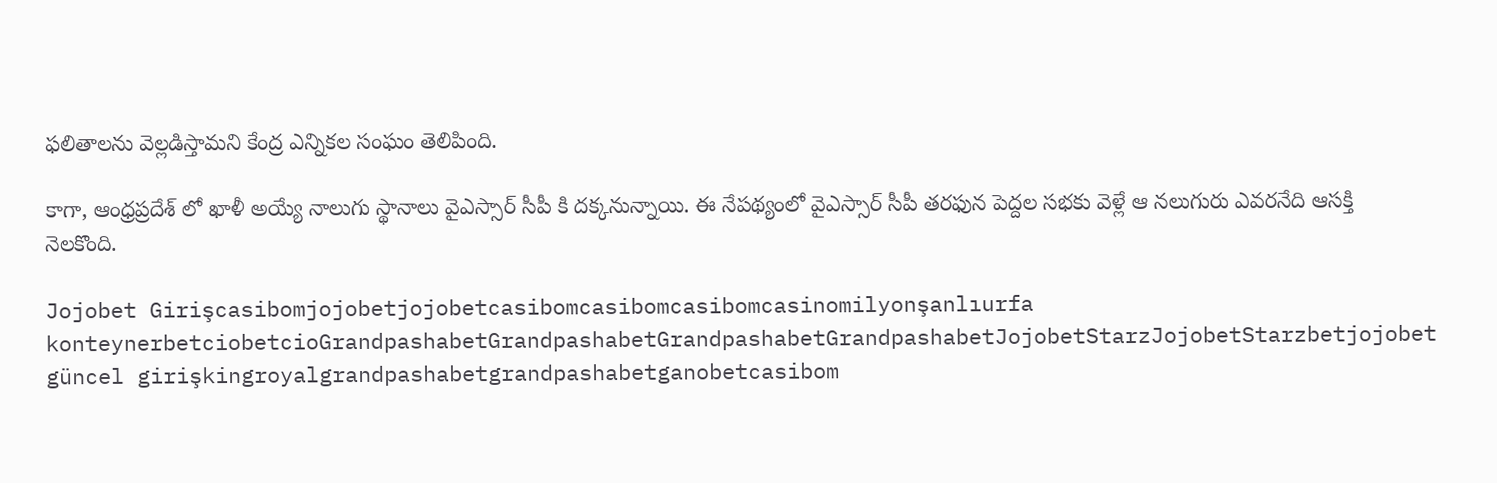ఫలితాలను వెల్లడిస్తామని కేంద్ర ఎన్నికల సంఘం తెలిపింది.

కాగా, ఆంధ్రప్రదేశ్ లో ఖాళీ అయ్యే నాలుగు స్థానాలు వైఎస్సార్ సీపీ కి దక్కనున్నాయి. ఈ నేపథ్యంలో వైఎస్సార్ సీపీ తరఫున పెద్దల సభకు వెళ్లే ఆ నలుగురు ఎవరనేది ఆసక్తి నెలకొంది.

Jojobet Girişcasibomjojobetjojobetcasibomcasibomcasibomcasinomilyonşanlıurfa konteynerbetciobetcioGrandpashabetGrandpashabetGrandpashabetGrandpashabetJojobetStarzJojobetStarzbetjojobet güncel girişkingroyalgrandpashabetgrandpashabetganobetcasibom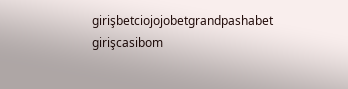girişbetciojojobetgrandpashabet girişcasibom